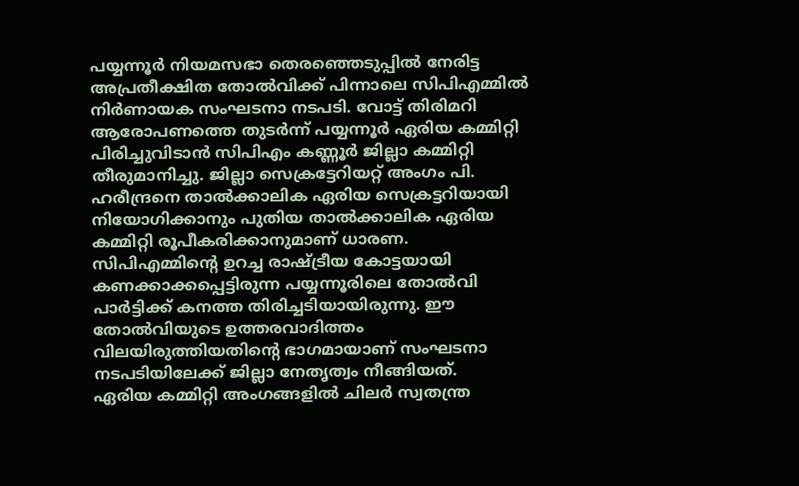പയ്യന്നൂർ നിയമസഭാ തെരഞ്ഞെടുപ്പിൽ നേരിട്ട അപ്രതീക്ഷിത തോൽവിക്ക് പിന്നാലെ സിപിഎമ്മിൽ നിർണായക സംഘടനാ നടപടി. വോട്ട് തിരിമറി ആരോപണത്തെ തുടർന്ന് പയ്യന്നൂർ ഏരിയ കമ്മിറ്റി പിരിച്ചുവിടാൻ സിപിഎം കണ്ണൂർ ജില്ലാ കമ്മിറ്റി തീരുമാനിച്ചു. ജില്ലാ സെക്രട്ടേറിയറ്റ് അംഗം പി. ഹരീന്ദ്രനെ താൽക്കാലിക ഏരിയ സെക്രട്ടറിയായി നിയോഗിക്കാനും പുതിയ താൽക്കാലിക ഏരിയ കമ്മിറ്റി രൂപീകരിക്കാനുമാണ് ധാരണ.
സിപിഎമ്മിന്റെ ഉറച്ച രാഷ്ട്രീയ കോട്ടയായി കണക്കാക്കപ്പെട്ടിരുന്ന പയ്യന്നൂരിലെ തോൽവി പാർട്ടിക്ക് കനത്ത തിരിച്ചടിയായിരുന്നു. ഈ തോൽവിയുടെ ഉത്തരവാദിത്തം വിലയിരുത്തിയതിന്റെ ഭാഗമായാണ് സംഘടനാ നടപടിയിലേക്ക് ജില്ലാ നേതൃത്വം നീങ്ങിയത്.
ഏരിയ കമ്മിറ്റി അംഗങ്ങളിൽ ചിലർ സ്വതന്ത്ര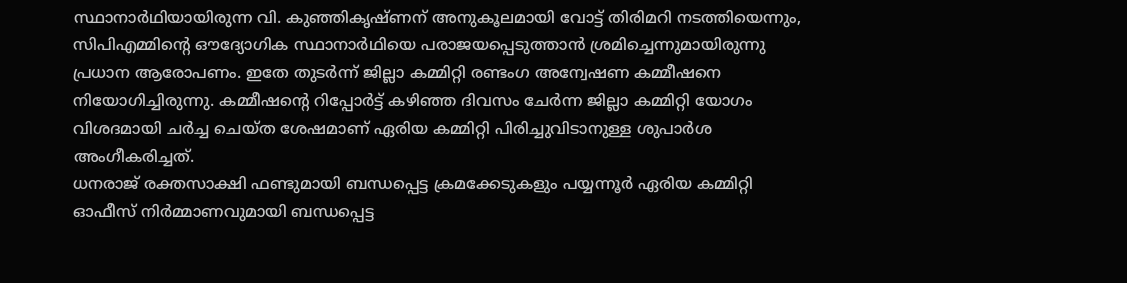സ്ഥാനാർഥിയായിരുന്ന വി. കുഞ്ഞികൃഷ്ണന് അനുകൂലമായി വോട്ട് തിരിമറി നടത്തിയെന്നും, സിപിഎമ്മിന്റെ ഔദ്യോഗിക സ്ഥാനാർഥിയെ പരാജയപ്പെടുത്താൻ ശ്രമിച്ചെന്നുമായിരുന്നു പ്രധാന ആരോപണം. ഇതേ തുടർന്ന് ജില്ലാ കമ്മിറ്റി രണ്ടംഗ അന്വേഷണ കമ്മീഷനെ നിയോഗിച്ചിരുന്നു. കമ്മീഷന്റെ റിപ്പോർട്ട് കഴിഞ്ഞ ദിവസം ചേർന്ന ജില്ലാ കമ്മിറ്റി യോഗം വിശദമായി ചർച്ച ചെയ്ത ശേഷമാണ് ഏരിയ കമ്മിറ്റി പിരിച്ചുവിടാനുള്ള ശുപാർശ അംഗീകരിച്ചത്.
ധനരാജ് രക്തസാക്ഷി ഫണ്ടുമായി ബന്ധപ്പെട്ട ക്രമക്കേടുകളും പയ്യന്നൂർ ഏരിയ കമ്മിറ്റി ഓഫീസ് നിർമ്മാണവുമായി ബന്ധപ്പെട്ട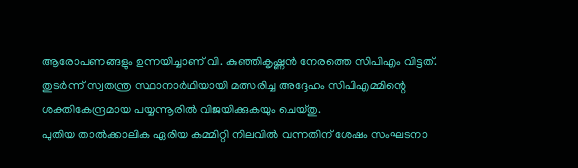ആരോപണങ്ങളും ഉന്നയിച്ചാണ് വി. കുഞ്ഞികൃഷ്ണൻ നേരത്തെ സിപിഎം വിട്ടത്. തുടർന്ന് സ്വതന്ത്ര സ്ഥാനാർഥിയായി മത്സരിച്ച അദ്ദേഹം സിപിഎമ്മിന്റെ ശക്തികേന്ദ്രമായ പയ്യന്നൂരിൽ വിജയിക്കുകയും ചെയ്തു.
പുതിയ താൽക്കാലിക ഏരിയ കമ്മിറ്റി നിലവിൽ വന്നതിന് ശേഷം സംഘടനാ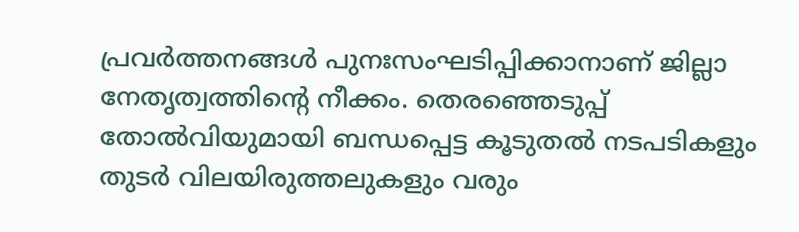പ്രവർത്തനങ്ങൾ പുനഃസംഘടിപ്പിക്കാനാണ് ജില്ലാ നേതൃത്വത്തിന്റെ നീക്കം. തെരഞ്ഞെടുപ്പ് തോൽവിയുമായി ബന്ധപ്പെട്ട കൂടുതൽ നടപടികളും തുടർ വിലയിരുത്തലുകളും വരും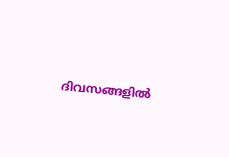ദിവസങ്ങളിൽ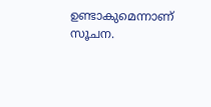ഉണ്ടാകുമെന്നാണ് സൂചന.